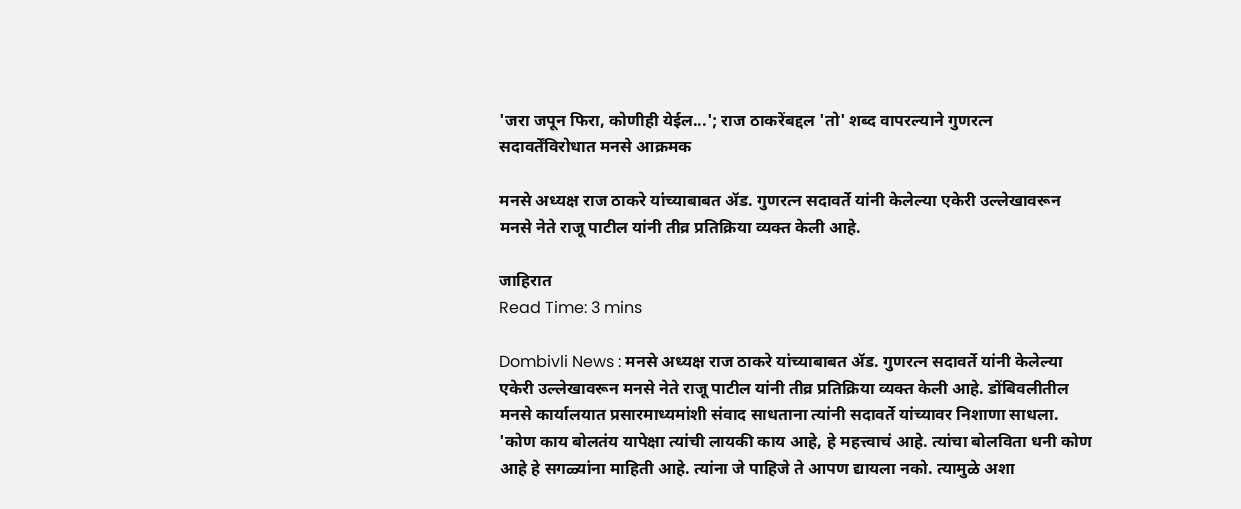'जरा जपून फिरा, कोणीही येईल...'; राज ठाकरेंबद्दल 'तो' शब्द वापरल्याने गुणरत्न सदावर्तेंविरोधात मनसे आक्रमक

मनसे अध्यक्ष राज ठाकरे यांच्याबाबत ॲड. गुणरत्न सदावर्ते यांनी केलेल्या एकेरी उल्लेखावरून मनसे नेते राजू पाटील यांनी तीव्र प्रतिक्रिया व्यक्त केली आहे.

जाहिरात
Read Time: 3 mins

Dombivli News : मनसे अध्यक्ष राज ठाकरे यांच्याबाबत ॲड. गुणरत्न सदावर्ते यांनी केलेल्या एकेरी उल्लेखावरून मनसे नेते राजू पाटील यांनी तीव्र प्रतिक्रिया व्यक्त केली आहे. डोंबिवलीतील मनसे कार्यालयात प्रसारमाध्यमांशी संवाद साधताना त्यांनी सदावर्ते यांच्यावर निशाणा साधला. 'कोण काय बोलतंय यापेक्षा त्यांची लायकी काय आहे, हे महत्त्वाचं आहे. त्यांचा बोलविता धनी कोण आहे हे सगळ्यांना माहिती आहे. त्यांना जे पाहिजे ते आपण द्यायला नको. त्यामुळे अशा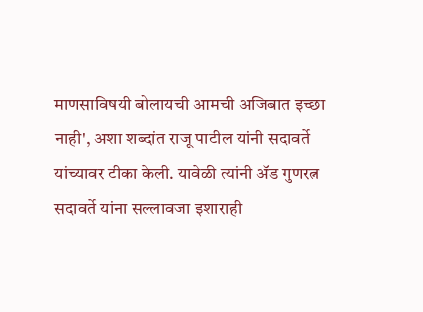माणसाविषयी बोलायची आमची अजिबात इच्छा नाही', अशा शब्दांत राजू पाटील यांनी सदावर्ते यांच्यावर टीका केली. यावेळी त्यांनी ॲड गुणरत्न सदावर्ते यांना सल्लावजा इशाराही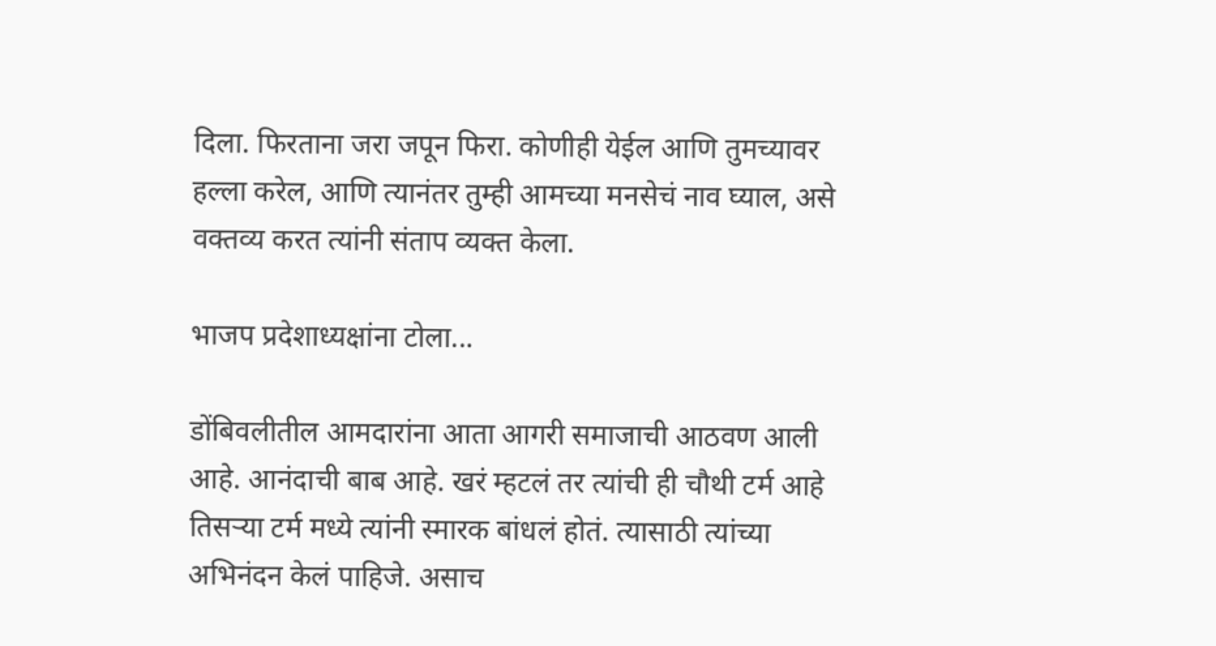दिला. फिरताना जरा जपून फिरा. कोणीही येईल आणि तुमच्यावर हल्ला करेल, आणि त्यानंतर तुम्ही आमच्या मनसेचं नाव घ्याल, असे वक्तव्य करत त्यांनी संताप व्यक्त केला.

भाजप प्रदेशाध्यक्षांना टोला...

डोंबिवलीतील आमदारांना आता आगरी समाजाची आठवण आली आहे. आनंदाची बाब आहे. खरं म्हटलं तर त्यांची ही चौथी टर्म आहे तिसऱ्या टर्म मध्ये त्यांनी स्मारक बांधलं होतं. त्यासाठी त्यांच्या अभिनंदन केलं पाहिजे. असाच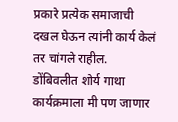प्रकारे प्रत्येक समाजाची दखल घेऊन त्यांनी कार्य केलं तर चांगले राहील. डोंबिवलीत शोर्य गाथा कार्यक्रमाला मी पण जाणार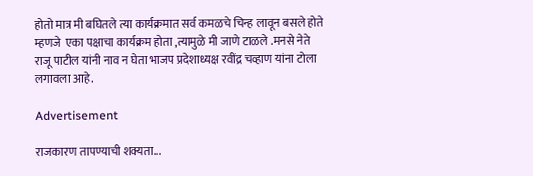होतो मात्र मी बघितले त्या कार्यक्रमात सर्व कमळचे चिन्ह लावून बसले होते म्हणजे  एका पक्षाचा कार्यक्रम होता ,त्यामुळे मी जाणे टाळले .मनसे नेते राजू पाटील यांनी नाव न घेता भाजप प्रदेशाध्यक्ष रवींद्र चव्हाण यांना टोला लगावला आहे.

Advertisement

राजकारण तापण्याची शक्यता...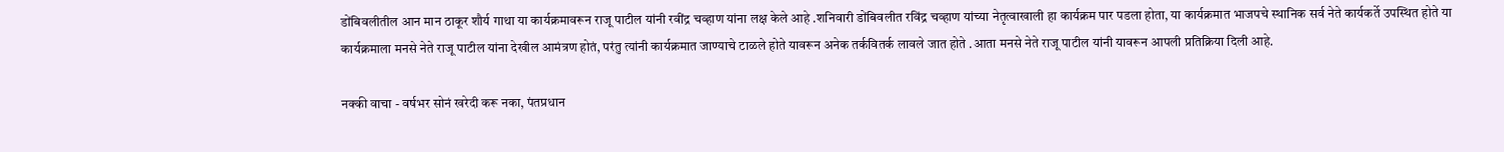डोंबिवलीतील आन मान ठाकूर शौर्य गाथा या कार्यक्रमावरून राजू पाटील यांनी रवींद्र चव्हाण यांना लक्ष केले आहे .शनिवारी डोंबिवलीत रविंद्र चव्हाण यांच्या नेतृत्वाखाली हा कार्यक्रम पार पडला होता, या कार्यक्रमात भाजपचे स्थानिक सर्व नेते कार्यकर्ते उपस्थित होते या कार्यक्रमाला मनसे नेते राजू पाटील यांना देखील आमंत्रण होतं, परंतु त्यांनी कार्यक्रमात जाण्याचे टाळले होते यावरून अनेक तर्कवितर्क लावले जात होते .आता मनसे नेते राजू पाटील यांनी यावरून आपली प्रतिक्रिया दिली आहे.

नक्की वाचा - वर्षभर सोनं खरेदी करू नका, पंतप्रधान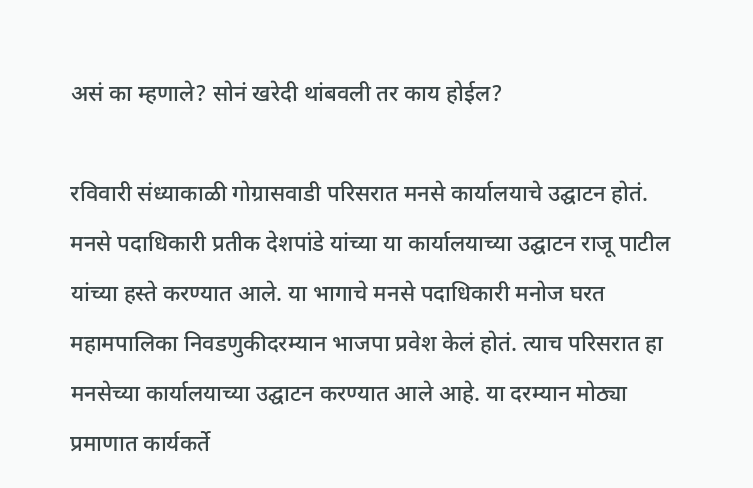असं का म्हणाले? सोनं खरेदी थांबवली तर काय होईल?

रविवारी संध्याकाळी गोग्रासवाडी परिसरात मनसे कार्यालयाचे उद्घाटन होतं. मनसे पदाधिकारी प्रतीक देशपांडे यांच्या या कार्यालयाच्या उद्घाटन राजू पाटील यांच्या हस्ते करण्यात आले. या भागाचे मनसे पदाधिकारी मनोज घरत महामपालिका निवडणुकीदरम्यान भाजपा प्रवेश केलं होतं. त्याच परिसरात हा मनसेच्या कार्यालयाच्या उद्घाटन करण्यात आले आहे. या दरम्यान मोठ्या प्रमाणात कार्यकर्ते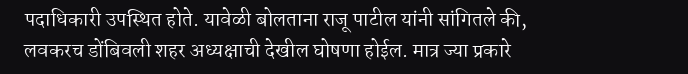पदाधिकारी उपस्थित होते. यावेळी बोलताना राजू पाटील यांनी सांगितले की, लवकरच डोंबिवली शहर अध्यक्षाची देखील घोषणा होईल. मात्र ज्या प्रकारे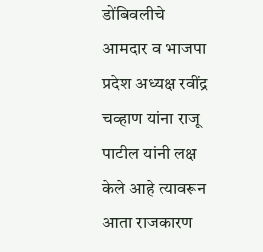डोंबिवलीचे आमदार व भाजपा प्रदेश अध्यक्ष रवींद्र चव्हाण यांना राजू पाटील यांनी लक्ष केले आहे त्यावरून आता राजकारण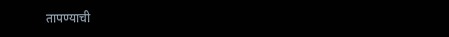तापण्याची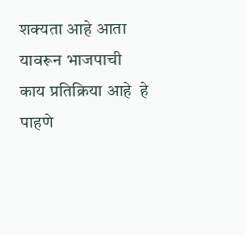शक्यता आहे आता यावरून भाजपाची काय प्रतिक्रिया आहे  हे पाहणे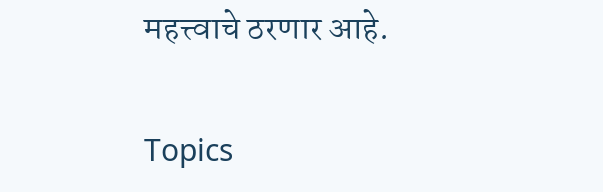महत्त्वाचे ठरणार आहे.

Topics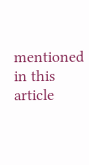mentioned in this article